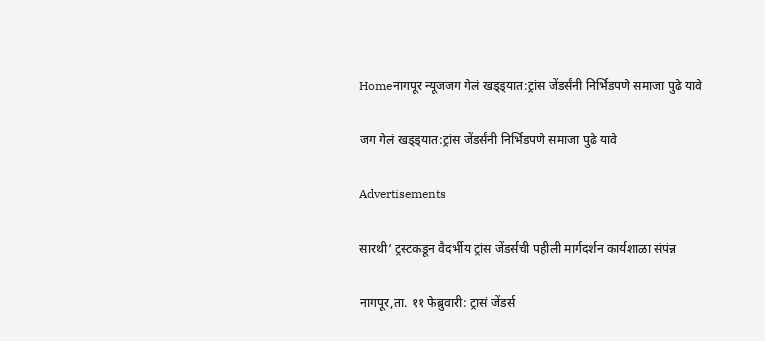Homeनागपूर न्यूजजग गेलं खड्ड्यात:ट्रांस जेंडर्संनी निर्भिडपणे समाजा पुढे यावे

जग गेलं खड्ड्यात:ट्रांस जेंडर्संनी निर्भिडपणे समाजा पुढे यावे

Advertisements

सारथी‘ ट्रस्टकडून वैदर्भीय ट्रांस जेंडर्सची पहीली मार्गदर्शन कार्यशाळा संपंन्न

नागपूर,ता. ११ फेब्रुवारी: ट्रासं जेंडर्स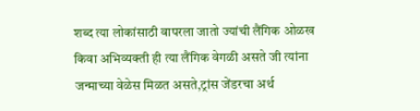शब्द त्या लोकांसाठी वापरला जातो ज्यांची लैंगिक ओळख किवा अभिव्यक्ती ही त्या लैंगिक वेगळी असते जी त्यांना जन्माच्या वेळेस मिळत असते,ट्रांस जेंडरचा अर्थ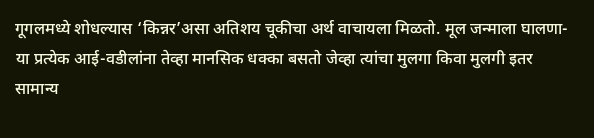गूगलमध्ये शोधल्यास ‘किन्नर’असा अतिशय चूकीचा अर्थ वाचायला मिळतो. मूल जन्माला घालणा-या प्रत्येक आई-वडीलांना तेव्हा मानसिक धक्का बसतो जेव्हा त्यांचा मुलगा किवा मुलगी इतर सामान्य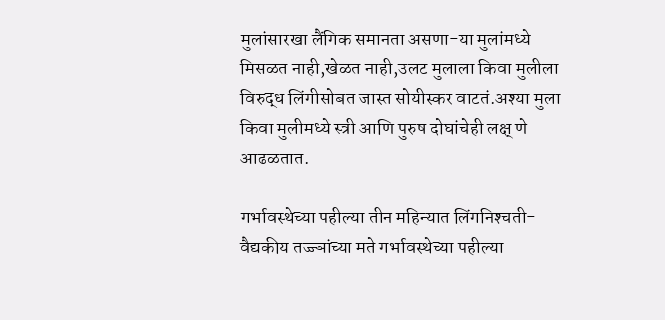मुलांसारखा लैंगिक समानता असणा-या मुलांमध्ये मिसळत नाही,खेळत नाही,उलट मुलाला किवा मुलीला विरुद्ध लिंगीसोबत जास्त सोयीस्कर वाटतं.अश्‍या मुला किवा मुलीमध्ये स्त्री आणि पुरुष दोघांचेही लक्ष् णे आढळतात.

गर्भावस्थेच्या पहील्या तीन महिन्यात लिंगनिश्‍चती-
वैद्यकीय तज्ज्ञांच्या मते गर्भावस्थेच्या पहील्या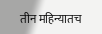तीन महिन्यातच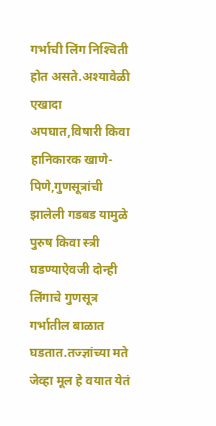गर्भाची लिंग निश्‍चिती होत असते.अश्‍यावेळी एखादा अपघात,विषारी किवा हानिकारक खाणे-पिणे,गुणसूत्रांची झालेली गडबड यामुळे पुरुष किवा स्त्री घडण्याऐवजी दोन्ही लिंगाचे गुणसूत्र गर्भातील बाळात घडतात.तज्ज्ञांच्या मते जेव्हा मूल हे वयात येतं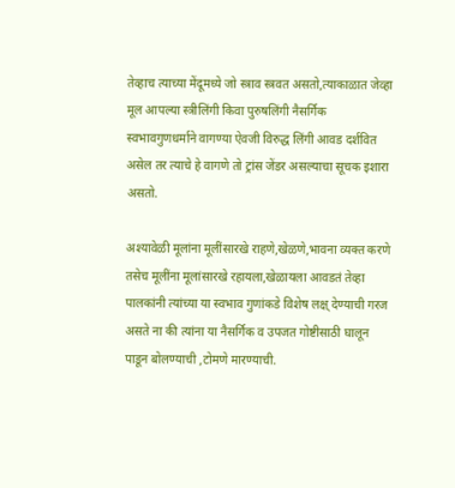तेव्हाच त्याच्या मेंदूमध्ये जो स्त्राव स्त्रवत असतो,त्याकाळात जेव्हा मूल आपल्या स्त्रीलिंगी किवा पुरुषलिंगी नैसर्गिक स्वभावगुणधर्माने वागण्या ऐवजी विरुद्ध लिंगी आवड दर्शवित असेल तर त्याचे हे वागणे तो ट्रांस जेंडर असल्याचा सूचक इशारा असतो.

अश्‍यावेळी मूलांना मूलींसारखे राहणे,खेळणे,भावना व्यक्त करणे तसेच मूलींना मूलांसारखे रहायला,खेळायला आवडतं तेव्हा पालकांनी त्यांच्या या स्वभाव गुणांकडे विशेष लक्ष् देण्याची गरज असते ना की त्यांना या नैसर्गिक व उपजत गोष्टीसाठी घालून पाडून बोलण्याची ,टोमणे मारण्याची.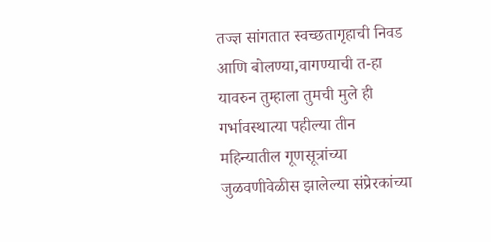तज्ज्ञ सांगतात स्वच्छतागृहाची निवड आणि बोलण्या,वागण्याची त-हा यावरुन तुम्हाला तुमची मुले ही गर्भावस्थात्या पहील्या तीन महिन्यातील गूणसूत्रांच्या जुळवणीवेळीस झालेल्या संप्रेरकांच्या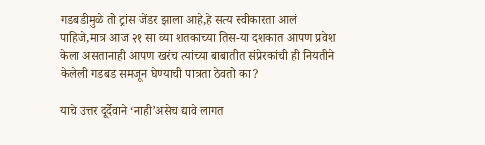गडबडीमुळे तो ट्रांस जेंडर झाला आहे,हे सत्य स्वीकारता आलं पाहिजे,मात्र आज २१ सा व्या शतकाच्या तिस-या दशकात आपण प्रवेश केला असतानाही आपण खरंच त्यांच्या बाबातीत संप्रेरकांची ही नियतीने केलेली गडबड समजून घेण्याची पात्रता ठेवतो का?

याचे उत्तर दूर्देवाने ‘नाही’असेच द्यावे लागत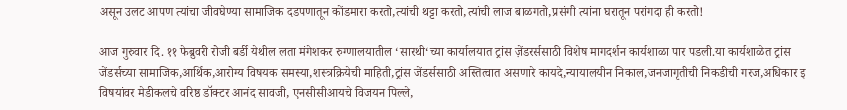असून उलट आपण त्यांचा जीवघेण्या सामाजिक दडपणातून कोंडमारा करतो,त्यांची थट्टा करतो,त्यांची लाज बाळगतो,प्रसंगी त्यांना घरातून परांगदा ही करतो!

आज गुरुवार दि. ११ फेब्रुवरी रोजी बर्डी येथील लता मंगेशकर रुग्णालयातील ‘सारथी‘च्या कार्यालयात ट्रांस ज़ेंडरर्ससाठी विशेष मागदर्शन कार्यशाळा पार पडली.या कार्यशाळेत ट्रांस जेंडर्सच्या सामाजिक,आर्थिक,आरोग्य विषयक समस्या,शस्त्रक्रियेची माहिती,ट्रांस जेंडर्ससाठी अस्तित्वात असणारे कायदे,न्यायालयीन निकाल,जनजागृतीची निकडीची गरज,अधिकार इ विषयांवर मेडीकलचे वरिष्ठ डॉक्टर आनंद सावजी, एनसीसीआयचे विजयन पिल्ले,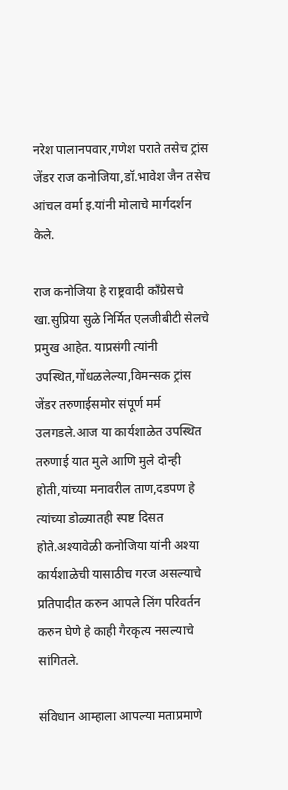नरेश पालानपवार,गणेश पराते तसेच ट्रांस जेंडर राज कनोजिया,डॉ.भावेश जैन तसेच आंचल वर्मा इ.यांनी मोलाचे मार्गदर्शन केले.

राज कनोजिया हे राष्ट्रवादी काँग्रेसचे खा.सुप्रिया सुळे निर्मित एलजीबीटी सेलचे प्रमुख आहेत. याप्रसंगी त्यांनी उपस्थित,गोंधळलेल्या,विमन्सक ट्रांस जेंडर तरुणाईसमोर संपूर्ण मर्म उलगडले.आज या कार्यशाळेत उपस्थित तरुणाई यात मुले आणि मुले दोन्ही होती,यांच्या मनावरील ताण,दडपण हे त्यांच्या डोळ्यातही स्पष्ट दिसत होते.अश्‍यावेळी कनोजिया यांनी अश्‍या कार्यशाळेची यासाठीच गरज असल्याचे प्रतिपादीत करुन आपले लिंग परिवर्तन करुन घेणे हे काही गैरकृत्य नसल्याचे सांगितले.

संविधान आम्हाला आपल्या मताप्रमाणे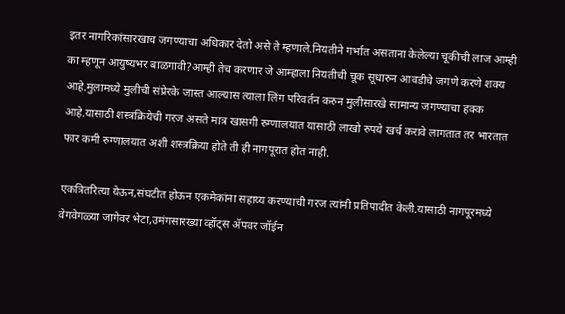इतर नागरिकांसारखाच जगण्याचा अधिकार देतो असे ते म्हणाले.नियतीने गर्भात असताना केलेल्या चूकीची लाज आम्ही का म्हणून आयुष्यभर बाळगावी?आम्ही तेच करणार जे आम्हाला नियतीची चूक सूधारुन आवडीचे जगणे करणे शक्य आहे.मुलामध्ये मुलीची संप्रेरके जास्त आल्यास त्याला लिंग परिवर्तन करुन मुलीसारखे सामान्य जगण्याचा हक्क आहे.यासाठी शस्त्रक्रियेची गरज असते मात्र खासगी रुग्णालयात यासाठी लाखो रुपये खर्च करावे लागतात तर भारतात फार कमी रुग्णालयात अशी शस्त्रक्रिया होते ती ही नागपूरात होत नाही.

एकत्रितरित्या येऊन,संघटीत होऊन एकमेकांना सहाय्य करण्याची गरज त्यांनी प्रतिपादीत केली.यासाठी नागपूरमध्ये वेगवेगळ्या जागेवर भेटा,उमंगसारख्या व्हॉट्स ॲपवर जॉईन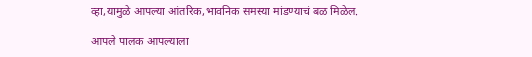व्हा,यामुळे आपल्या आंतरिक,भावनिक समस्या मांडण्याचं बळ मिळेल.

आपले पालक आपल्याला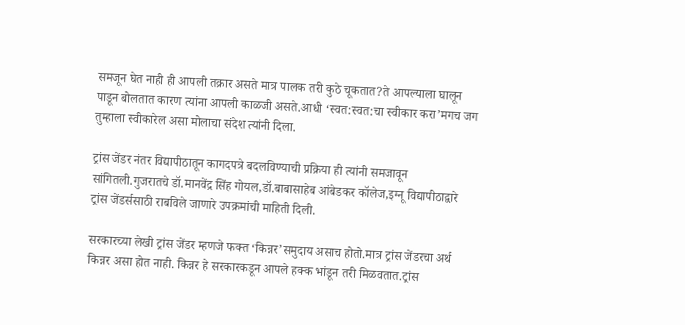समजून घेत नाही ही आपली तक्रार असते मात्र पालक तरी कुठे चूकतात?ते आपल्याला घालून पाडून बोलतात कारण त्यांना आपली काळजी असते.आधी ‘स्वत:स्वत:चा स्वीकार करा’मगच जग तुम्हाला स्वीकारेल असा मोलाचा संदेश त्यांनी दिला.

ट्रांस जेंडर नंतर विद्यापीठातून कागदपत्रे बदलविण्याची प्रक्रिया ही त्यांनी समजावून सांगितली.गुजरातचे डॉ.मानवेंद्र सिंह गोयल,डॉ.बाबासाहेब आंबेडकर कॉलेज,इग्नू विद्यापीठाद्वारे ट्रांस जेंडर्ससाठी राबविले जाणारे उपक्रमांची माहिती दिली.

सरकारच्या लेखी ट्रांस जेंडर म्हणजे फक्त ‘किन्नर’समुदाय असाच होतो.मात्र ट्रांस जेंडरचा अर्थ किन्नर असा होत नाही. किन्नर हे सरकारकडून आपले हक्क भांडून तरी मिळवतात.ट्रांस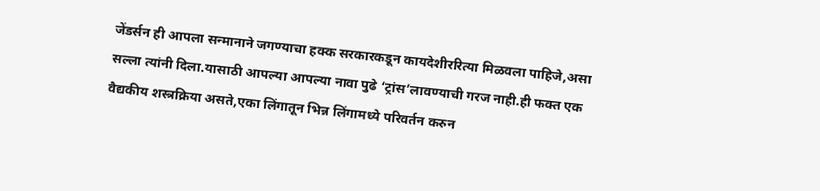जेंडर्सन ही आपला सन्मानाने जगण्याचा हक्क सरकारकडून कायदेशीररित्या मिळवला पाहिजे,असा सल्ला त्यांनी दिला.यासाठी आपल्या आपल्या नावा पुढे ‘ट्रांस’लावण्याची गरज नाही.ही फक्त एक वैद्यकीय शस्त्रक्रिया असते,एका लिंगातून भिन्न लिंगामध्ये परिवर्तन करुन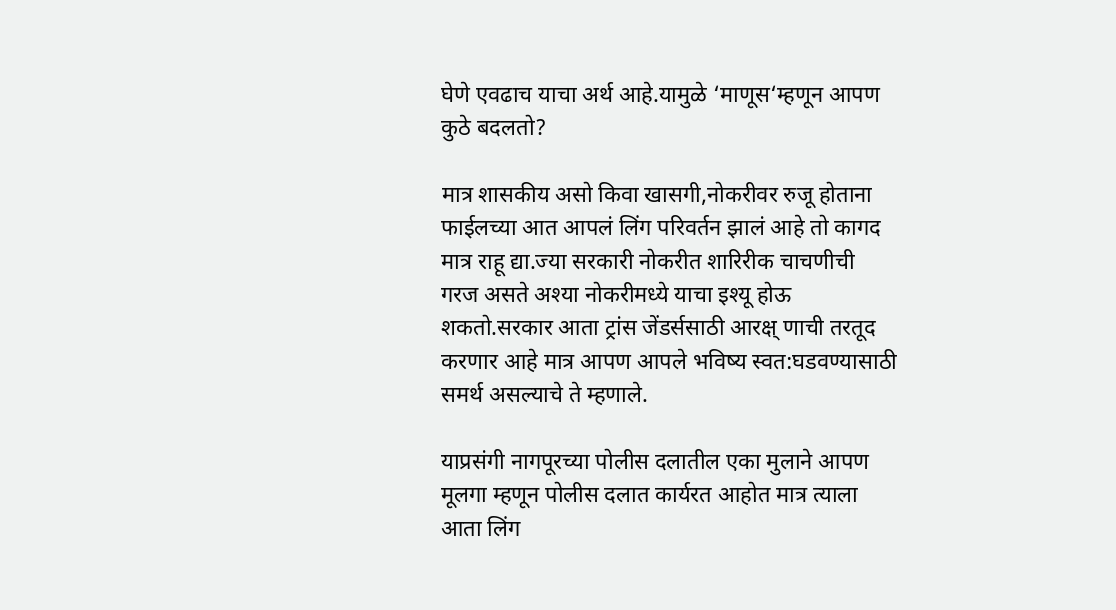घेणे एवढाच याचा अर्थ आहे.यामुळे ‘माणूस‘म्हणून आपण कुठे बदलतो?

मात्र शासकीय असो किवा खासगी,नोकरीवर रुजू होताना फाईलच्या आत आपलं लिंग परिवर्तन झालं आहे तो कागद मात्र राहू द्या.ज्या सरकारी नोकरीत शारिरीक चाचणीची गरज असते अश्‍या नोकरीमध्ये याचा इश्‍यू होऊ शकतो.सरकार आता ट्रांस जेंडर्ससाठी आरक्ष् णाची तरतूद करणार आहे मात्र आपण आपले भविष्य स्वत:घडवण्यासाठी समर्थ असल्याचे ते म्हणाले.

याप्रसंगी नागपूरच्या पोलीस दलातील एका मुलाने आपण मूलगा म्हणून पोलीस दलात कार्यरत आहोत मात्र त्याला आता लिंग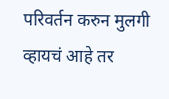परिवर्तन करुन मुलगी व्हायचं आहे तर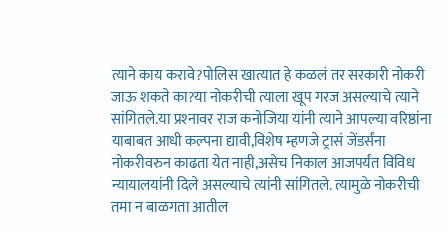त्याने काय करावे?पोलिस खात्यात हे कळलं तर सरकारी नोकरी जाऊ शकते का?या नोकरीची त्याला खूप गरज असल्याचे त्याने सांगितले.या प्रश्‍नावर राज कनोजिया यांनी त्याने आपल्या वरिष्ठांना याबाबत आधी कल्पना द्यावी,विशेष म्हणजे ट्रासं जेंडर्संना नोकरीवरुन काढता येत नाही,असेच निकाल आजपर्यंत विविध न्यायालयांनी दिले असल्याचे त्यांनी सांगितले. त्यामुळे नोकरीची तमा न बाळगता आतील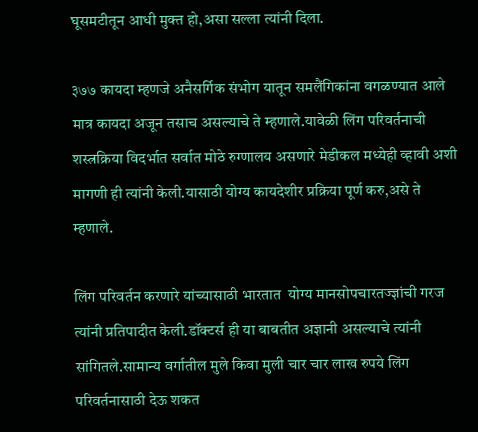घूसमटीतून आधी मुक्त हो,असा सल्ला त्यांनी दिला.

३७७ कायदा म्हणजे अनैसर्गिक संभोग यातून समलैंगिकांना वगळण्यात आले मात्र कायदा अजून तसाच असल्याचे ते म्हणाले.यावेळी लिंग परिवर्तनाची शस्त्रक्रिया विदर्भात सर्वात मोठे रुग्णालय असणारे मेडीकल मध्येही व्हावी अशी मागणी ही त्यांनी केली.यासाठी योग्य कायदेशीर प्रक्रिया पूर्ण करु,असे ते म्हणाले.

लिंग परिवर्तन करणारे यांच्यासाठी भारतात  योग्य मानसोपचारतज्ज्ञांची गरज त्यांनी प्रतिपादीत केली.डॉक्टर्स ही या बाबतीत अज्ञानी असल्याचे त्यांनी सांगितले.सामान्य वर्गातील मुले किवा मुली चार चार लाख रुपये लिंग परिवर्तनासाठी देऊ शकत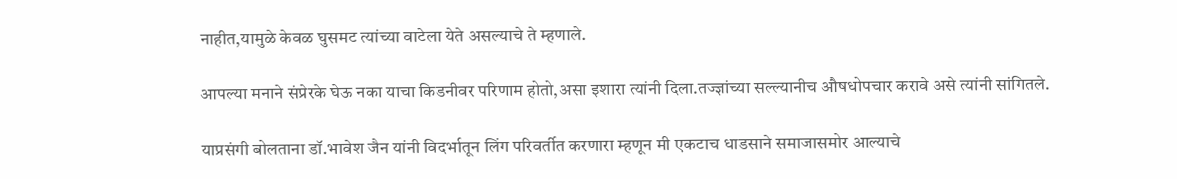नाहीत,यामुळे केवळ घुसमट त्यांच्या वाटेला येते असल्याचे ते म्हणाले.

आपल्या मनाने संप्रेरके घेऊ नका याचा किडनीवर परिणाम होतो,असा इशारा त्यांनी दिला.तज्ज्ञांच्या सल्ल्यानीच औषधोपचार करावे असे त्यांनी सांगितले.

याप्रसंगी बोलताना डॉ.भावेश जैन यांनी विदर्भातून लिंग परिवर्तीत करणारा म्हणून मी एकटाच धाडसाने समाजासमोर आल्याचे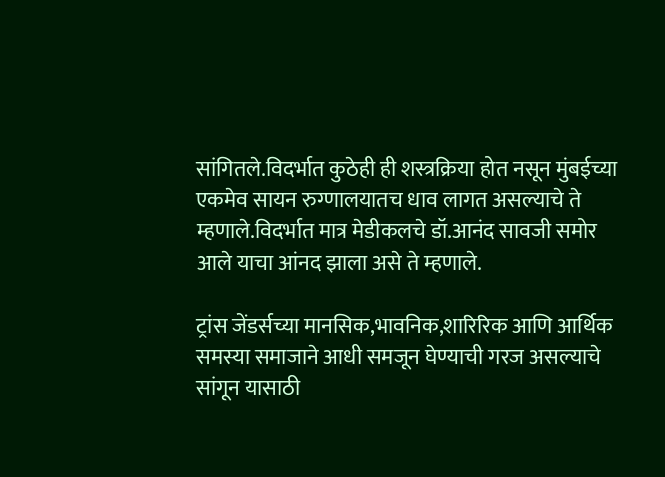सांगितले.विदर्भात कुठेही ही शस्त्रक्रिया होत नसून मुंबईच्या एकमेव सायन रुग्णालयातच धाव लागत असल्याचे ते म्हणाले.विदर्भात मात्र मेडीकलचे डॉ.आनंद सावजी समोर आले याचा आंनद झाला असे ते म्हणाले.

ट्रांस जेंडर्सच्या मानसिक,भावनिक,शारिरिक आणि आर्थिक समस्या समाजाने आधी समजून घेण्याची गरज असल्याचे सांगून यासाठी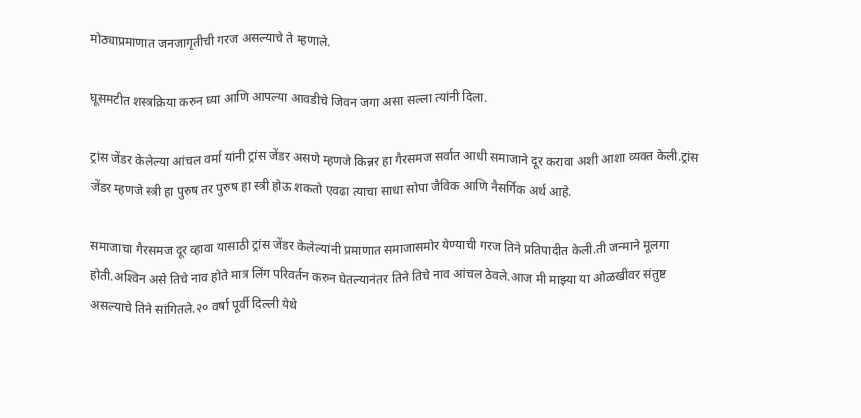मोठ्याप्रमाणात जनजागृतीची गरज असल्याचे ते म्हणाले.

घूसमटीत शस्त्रक्रिया करुन घ्या आणि आपल्या आवडीचे जिवन जगा असा सल्ला त्यांनी दिला.

ट्रांस जेंडर केलेल्या आंचल वर्मा यांनी ट्रांस जेंडर असणे म्हणजे किन्नर हा गैरसमज सर्वात आधी समाजाने दूर करावा अशी आशा व्यक्त केली.ट्रांस जेंडर म्हणजे स्त्री हा पुरुष तर पुरुष हा स्त्री होऊ शकतो एवढा त्याचा साधा सोपा जैविक आणि नैसर्गिक अर्थ आहे.

समाजाचा गैरसमज दूर व्हावा यासाठी ट्रांस जेंडर केलेल्यांनी प्रमाणात समाजासमोर येण्याची गरज तिने प्रतिपादीत केली.ती जन्माने मूलगा होती.अश्‍विन असे तिचे नाव होते मात्र लिंग परिवर्तन करुन घेतल्यानंतर तिने तिचे नाव आंचल ठेवले.आज मी माझ्या या ओळखीवर संतुष्ट असल्याचे तिने सांगितले.२० वर्षा पूर्वी दिल्ली येथे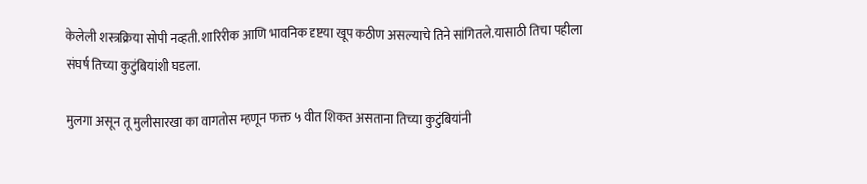केलेली शस्त्रक्रिया सोपी नव्हती.शारिरीक आणि भावनिक दृष्टया खूप कठीण असल्याचे तिने सांगितले.यासाठी तिचा पहीला संघर्ष तिच्या कुटुंबियांशी घडला.

मुलगा असून तू मुलीसारखा का वागतोस म्हणून फक्त ५ वीत शिकत असताना तिच्या कुटुंबियांनी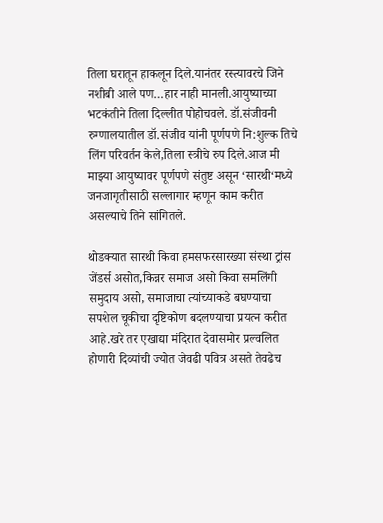तिला घरातून हाकलून दिले.यानंतर रस्त्यावरचे जिने नशीबी आले पण…हार नाही मानली.आयुष्याच्या भटकंतीने तिला दिल्लीत पोहोचवले. डॉ.संजीवनी रुग्णालयातील डॉ.संजीव यांनी पूर्णपणे नि:शुल्क तिचे लिंग परिवर्तन केले,तिला स्त्रीचे रुप दिले.आज मी माझ्या आयुष्यावर पूर्णपणे संतुष्ट असून ‘सारथी‘मध्ये जनजागृतीसाठी सल्लागार म्हणून काम करीत असल्याचे तिने सांगितले.

थोडक्यात सारथी किवा हमसफरसारख्या संस्था ट्रांस जेंडर्स असोत,किन्नर समाज असो किवा समलिंगी समुदाय असो, समाजाचा त्यांच्याकडे बघण्याचा सपशेल चूकीचा दृष्टिकोण बदलण्याचा प्रयत्न करीत आहे.खरे तर एखाद्या मंदिरात देवासमोर प्रल्वलित होणारी दिव्यांची ज्योत जेवढी पवित्र असते तेवढेच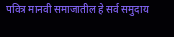पवित्र मानवी समाजातील हे सर्व समुदाय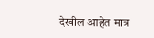देखील आहेत मात्र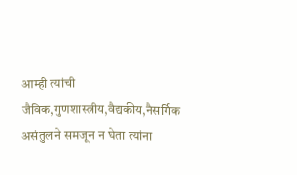आम्ही त्यांची जैविक,गुणशास्त्रीय,वैद्यकीय,नैसर्गिक असंतुलने समजून न घेता त्यांना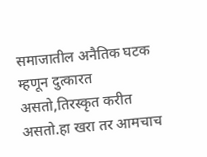समाजातील अनैतिक घटक म्हणून दुत्कारत असतो,तिरस्कृत करीत असतो.हा खरा तर आमचाच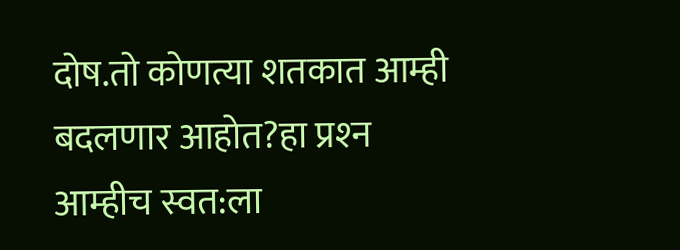दोष.तो कोणत्या शतकात आम्ही बदलणार आहोत?हा प्रश्‍न आम्हीच स्वत:ला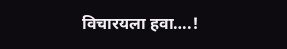विचारयला हवा….!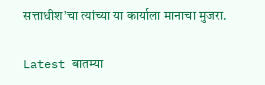सत्ताधीश’चा त्यांच्या या कार्याला मानाचा मुजरा.

Latest बातम्या